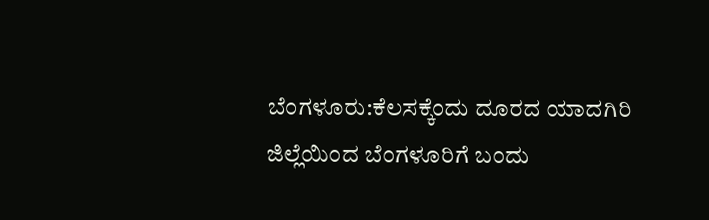ಬೆಂಗಳೂರು:ಕೆಲಸಕ್ಕೆಂದು ದೂರದ ಯಾದಗಿರಿ ಜಿಲ್ಲೆಯಿಂದ ಬೆಂಗಳೂರಿಗೆ ಬಂದು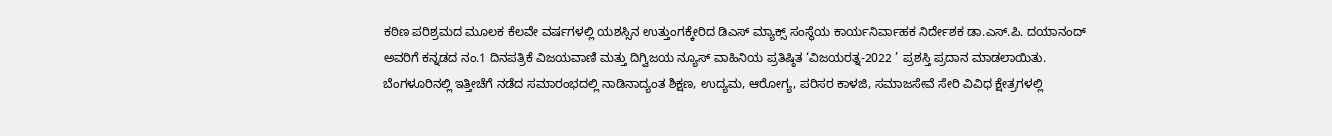ಕಠಿಣ ಪರಿಶ್ರಮದ ಮೂಲಕ ಕೆಲವೇ ವರ್ಷಗಳಲ್ಲಿ ಯಶಸ್ಸಿನ ಉತ್ತುಂಗಕ್ಕೇರಿದ ಡಿಎಸ್ ಮ್ಯಾಕ್ಸ್ ಸಂಸ್ಥೆಯ ಕಾರ್ಯನಿರ್ವಾಹಕ ನಿರ್ದೇಶಕ ಡಾ.ಎಸ್.ಪಿ. ದಯಾನಂದ್ ಅವರಿಗೆ ಕನ್ನಡದ ನಂ.1 ದಿನಪತ್ರಿಕೆ ವಿಜಯವಾಣಿ ಮತ್ತು ದಿಗ್ವಿಜಯ ನ್ಯೂಸ್ ವಾಹಿನಿಯ ಪ್ರತಿಷ್ಠಿತ ‘ವಿಜಯರತ್ನ-2022 ’ ಪ್ರಶಸ್ತಿ ಪ್ರದಾನ ಮಾಡಲಾಯಿತು. ಬೆಂಗಳೂರಿನಲ್ಲಿ ಇತ್ತೀಚೆಗೆ ನಡೆದ ಸಮಾರಂಭದಲ್ಲಿ ನಾಡಿನಾದ್ಯಂತ ಶಿಕ್ಷಣ, ಉದ್ಯಮ, ಆರೋಗ್ಯ, ಪರಿಸರ ಕಾಳಜಿ, ಸಮಾಜಸೇವೆ ಸೇರಿ ವಿವಿಧ ಕ್ಷೇತ್ರಗಳಲ್ಲಿ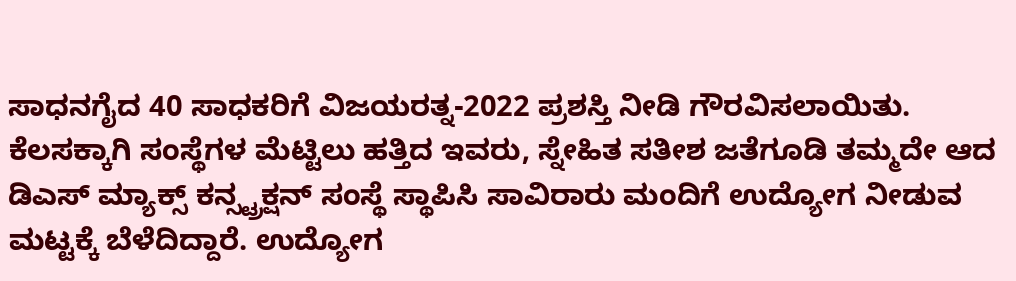ಸಾಧನಗೈದ 40 ಸಾಧಕರಿಗೆ ವಿಜಯರತ್ನ-2022 ಪ್ರಶಸ್ತಿ ನೀಡಿ ಗೌರವಿಸಲಾಯಿತು.
ಕೆಲಸಕ್ಕಾಗಿ ಸಂಸ್ಥೆಗಳ ಮೆಟ್ಟಿಲು ಹತ್ತಿದ ಇವರು, ಸ್ನೇಹಿತ ಸತೀಶ ಜತೆಗೂಡಿ ತಮ್ಮದೇ ಆದ ಡಿಎಸ್ ಮ್ಯಾಕ್ಸ್ ಕನ್ಸ್ಟ್ರಕ್ಷನ್ ಸಂಸ್ಥೆ ಸ್ಥಾಪಿಸಿ ಸಾವಿರಾರು ಮಂದಿಗೆ ಉದ್ಯೋಗ ನೀಡುವ ಮಟ್ಟಕ್ಕೆ ಬೆಳೆದಿದ್ದಾರೆ. ಉದ್ಯೋಗ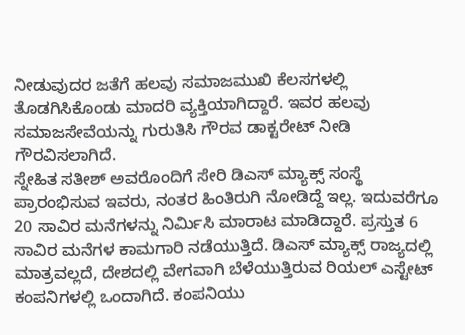ನೀಡುವುದರ ಜತೆಗೆ ಹಲವು ಸಮಾಜಮುಖಿ ಕೆಲಸಗಳಲ್ಲಿ ತೊಡಗಿಸಿಕೊಂಡು ಮಾದರಿ ವ್ಯಕ್ತಿಯಾಗಿದ್ದಾರೆ. ಇವರ ಹಲವು ಸಮಾಜಸೇವೆಯನ್ನು ಗುರುತಿಸಿ ಗೌರವ ಡಾಕ್ಟರೇಟ್ ನೀಡಿ ಗೌರವಿಸಲಾಗಿದೆ.
ಸ್ನೇಹಿತ ಸತೀಶ್ ಅವರೊಂದಿಗೆ ಸೇರಿ ಡಿಎಸ್ ಮ್ಯಾಕ್ಸ್ ಸಂಸ್ಥೆ ಪ್ರಾರಂಭಿಸುವ ಇವರು, ನಂತರ ಹಿಂತಿರುಗಿ ನೋಡಿದ್ದೆ ಇಲ್ಲ. ಇದುವರೆಗೂ 20 ಸಾವಿರ ಮನೆಗಳನ್ನು ನಿರ್ವಿುಸಿ ಮಾರಾಟ ಮಾಡಿದ್ದಾರೆ. ಪ್ರಸ್ತುತ 6 ಸಾವಿರ ಮನೆಗಳ ಕಾಮಗಾರಿ ನಡೆಯುತ್ತಿದೆ. ಡಿಎಸ್ ಮ್ಯಾಕ್ಸ್ ರಾಜ್ಯದಲ್ಲಿ ಮಾತ್ರವಲ್ಲದೆ, ದೇಶದಲ್ಲಿ ವೇಗವಾಗಿ ಬೆಳೆಯುತ್ತಿರುವ ರಿಯಲ್ ಎಸ್ಟೇಟ್ ಕಂಪನಿಗಳಲ್ಲಿ ಒಂದಾಗಿದೆ. ಕಂಪನಿಯು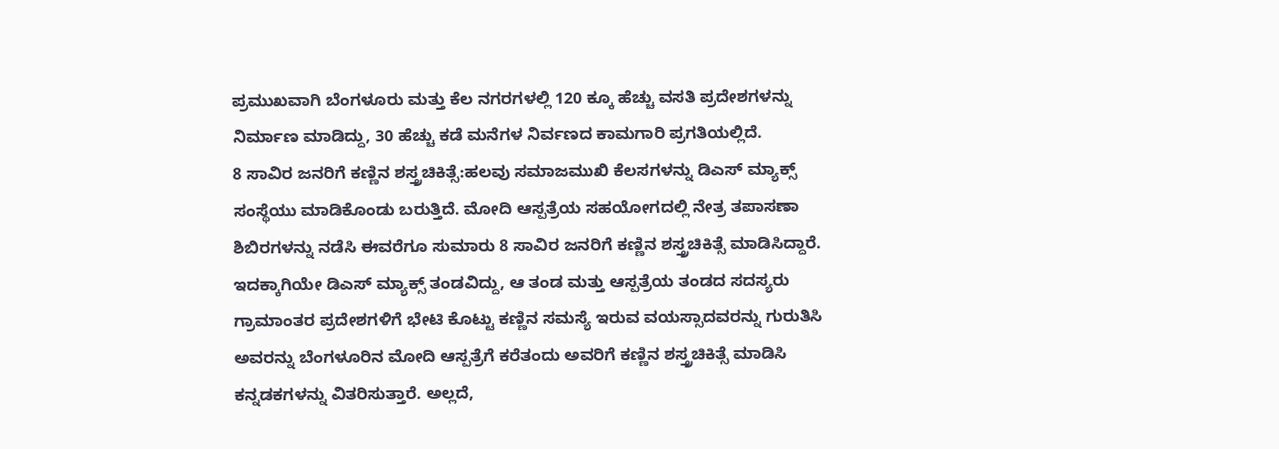ಪ್ರಮುಖವಾಗಿ ಬೆಂಗಳೂರು ಮತ್ತು ಕೆಲ ನಗರಗಳಲ್ಲಿ 120 ಕ್ಕೂ ಹೆಚ್ಚು ವಸತಿ ಪ್ರದೇಶಗಳನ್ನು ನಿರ್ಮಾಣ ಮಾಡಿದ್ದು, 30 ಹೆಚ್ಚು ಕಡೆ ಮನೆಗಳ ನಿರ್ವಣದ ಕಾಮಗಾರಿ ಪ್ರಗತಿಯಲ್ಲಿದೆ.
8 ಸಾವಿರ ಜನರಿಗೆ ಕಣ್ಣಿನ ಶಸ್ತ್ರಚಿಕಿತ್ಸೆ:ಹಲವು ಸಮಾಜಮುಖಿ ಕೆಲಸಗಳನ್ನು ಡಿಎಸ್ ಮ್ಯಾಕ್ಸ್ ಸಂಸ್ಥೆಯು ಮಾಡಿಕೊಂಡು ಬರುತ್ತಿದೆ. ಮೋದಿ ಆಸ್ಪತ್ರೆಯ ಸಹಯೋಗದಲ್ಲಿ ನೇತ್ರ ತಪಾಸಣಾ ಶಿಬಿರಗಳನ್ನು ನಡೆಸಿ ಈವರೆಗೂ ಸುಮಾರು 8 ಸಾವಿರ ಜನರಿಗೆ ಕಣ್ಣಿನ ಶಸ್ತ್ರಚಿಕಿತ್ಸೆ ಮಾಡಿಸಿದ್ದಾರೆ. ಇದಕ್ಕಾಗಿಯೇ ಡಿಎಸ್ ಮ್ಯಾಕ್ಸ್ ತಂಡವಿದ್ದು, ಆ ತಂಡ ಮತ್ತು ಆಸ್ಪತ್ರೆಯ ತಂಡದ ಸದಸ್ಯರು ಗ್ರಾಮಾಂತರ ಪ್ರದೇಶಗಳಿಗೆ ಭೇಟಿ ಕೊಟ್ಟು ಕಣ್ಣಿನ ಸಮಸ್ಯೆ ಇರುವ ವಯಸ್ಸಾದವರನ್ನು ಗುರುತಿಸಿ ಅವರನ್ನು ಬೆಂಗಳೂರಿನ ಮೋದಿ ಆಸ್ಪತ್ರೆಗೆ ಕರೆತಂದು ಅವರಿಗೆ ಕಣ್ಣಿನ ಶಸ್ತ್ರಚಿಕಿತ್ಸೆ ಮಾಡಿಸಿ ಕನ್ನಡಕಗಳನ್ನು ವಿತರಿಸುತ್ತಾರೆ. ಅಲ್ಲದೆ,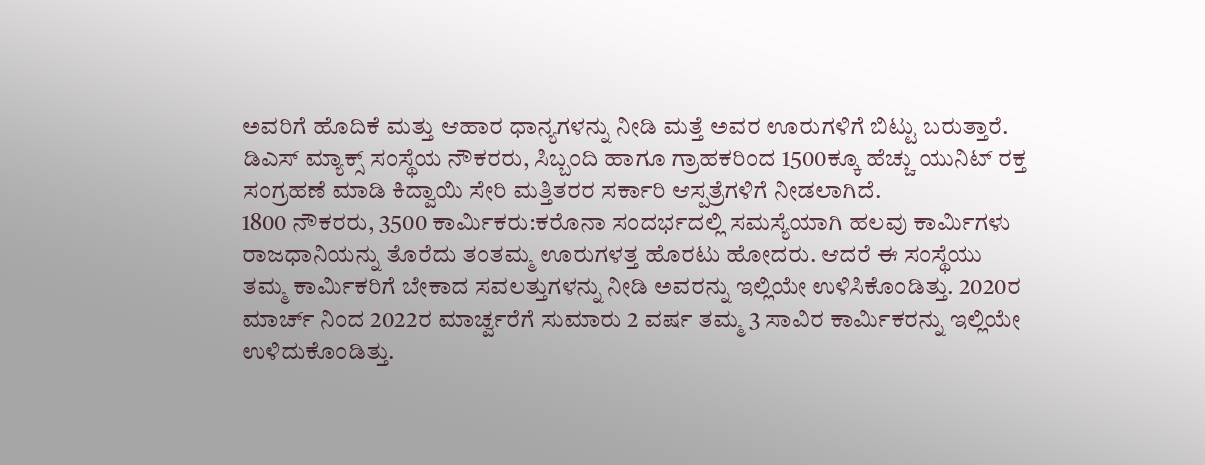ಅವರಿಗೆ ಹೊದಿಕೆ ಮತ್ತು ಆಹಾರ ಧಾನ್ಯಗಳನ್ನು ನೀಡಿ ಮತ್ತೆ ಅವರ ಊರುಗಳಿಗೆ ಬಿಟ್ಟು ಬರುತ್ತಾರೆ. ಡಿಎಸ್ ಮ್ಯಾಕ್ಸ್ ಸಂಸ್ಥೆಯ ನೌಕರರು, ಸಿಬ್ಬಂದಿ ಹಾಗೂ ಗ್ರಾಹಕರಿಂದ 1500ಕ್ಕೂ ಹೆಚ್ಚು ಯುನಿಟ್ ರಕ್ತ ಸಂಗ್ರಹಣೆ ಮಾಡಿ ಕಿದ್ವಾಯಿ ಸೇರಿ ಮತ್ತಿತರರ ಸರ್ಕಾರಿ ಆಸ್ಪತ್ರೆಗಳಿಗೆ ನೀಡಲಾಗಿದೆ.
1800 ನೌಕರರು, 3500 ಕಾರ್ವಿುಕರು:ಕರೊನಾ ಸಂದರ್ಭದಲ್ಲಿ ಸಮಸ್ಯೆಯಾಗಿ ಹಲವು ಕಾರ್ವಿುಗಳು ರಾಜಧಾನಿಯನ್ನು ತೊರೆದು ತಂತಮ್ಮ ಊರುಗಳತ್ತ ಹೊರಟು ಹೋದರು. ಆದರೆ ಈ ಸಂಸ್ಥೆಯು ತಮ್ಮ ಕಾರ್ವಿುಕರಿಗೆ ಬೇಕಾದ ಸವಲತ್ತುಗಳನ್ನು ನೀಡಿ ಅವರನ್ನು ಇಲ್ಲಿಯೇ ಉಳಿಸಿಕೊಂಡಿತ್ತು. 2020ರ ಮಾರ್ಚ್ ನಿಂದ 2022ರ ಮಾರ್ಚ್ವರೆಗೆ ಸುಮಾರು 2 ವರ್ಷ ತಮ್ಮ 3 ಸಾವಿರ ಕಾರ್ವಿುಕರನ್ನು ಇಲ್ಲಿಯೇ ಉಳಿದುಕೊಂಡಿತ್ತು.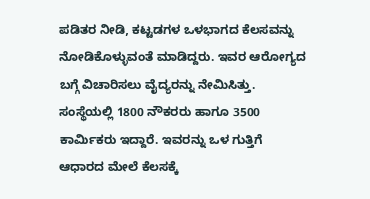ಪಡಿತರ ನೀಡಿ, ಕಟ್ಟಡಗಳ ಒಳಭಾಗದ ಕೆಲಸವನ್ನು ನೋಡಿಕೊಳ್ಳುವಂತೆ ಮಾಡಿದ್ದರು. ಇವರ ಆರೋಗ್ಯದ ಬಗ್ಗೆ ವಿಚಾರಿಸಲು ವೈದ್ಯರನ್ನು ನೇಮಿಸಿತ್ತು. ಸಂಸ್ಥೆಯಲ್ಲಿ 1800 ನೌಕರರು ಹಾಗೂ 3500 ಕಾರ್ವಿುಕರು ಇದ್ದಾರೆ. ಇವರನ್ನು ಒಳ ಗುತ್ತಿಗೆ ಆಧಾರದ ಮೇಲೆ ಕೆಲಸಕ್ಕೆ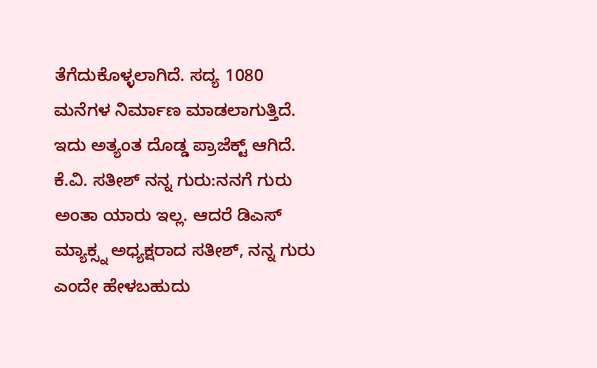ತೆಗೆದುಕೊಳ್ಳಲಾಗಿದೆ. ಸದ್ಯ 1080 ಮನೆಗಳ ನಿರ್ಮಾಣ ಮಾಡಲಾಗುತ್ತಿದೆ. ಇದು ಅತ್ಯಂತ ದೊಡ್ಡ ಪ್ರಾಜೆಕ್ಟ್ ಆಗಿದೆ.
ಕೆ.ವಿ. ಸತೀಶ್ ನನ್ನ ಗುರು:ನನಗೆ ಗುರು ಅಂತಾ ಯಾರು ಇಲ್ಲ. ಆದರೆ ಡಿಎಸ್ ಮ್ಯಾಕ್ಸ್ನ ಅಧ್ಯಕ್ಷರಾದ ಸತೀಶ್, ನನ್ನ ಗುರು ಎಂದೇ ಹೇಳಬಹುದು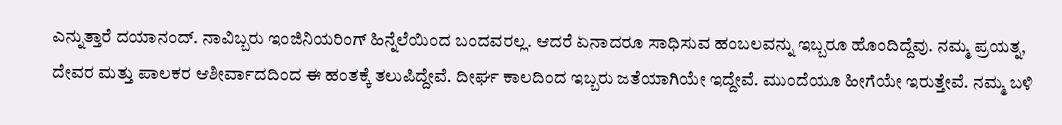ಎನ್ನುತ್ತಾರೆ ದಯಾನಂದ್. ನಾವಿಬ್ಬರು ಇಂಜಿನಿಯರಿಂಗ್ ಹಿನ್ನೆಲೆಯಿಂದ ಬಂದವರಲ್ಲ. ಆದರೆ ಏನಾದರೂ ಸಾಧಿಸುವ ಹಂಬಲವನ್ನು ಇಬ್ಬರೂ ಹೊಂದಿದ್ದೆವು. ನಮ್ಮ ಪ್ರಯತ್ನ, ದೇವರ ಮತ್ತು ಪಾಲಕರ ಆಶೀರ್ವಾದದಿಂದ ಈ ಹಂತಕ್ಕೆ ತಲುಪಿದ್ದೇವೆ. ದೀರ್ಘ ಕಾಲದಿಂದ ಇಬ್ಬರು ಜತೆಯಾಗಿಯೇ ಇದ್ದೇವೆ. ಮುಂದೆಯೂ ಹೀಗೆಯೇ ಇರುತ್ತೇವೆ. ನಮ್ಮ ಬಳಿ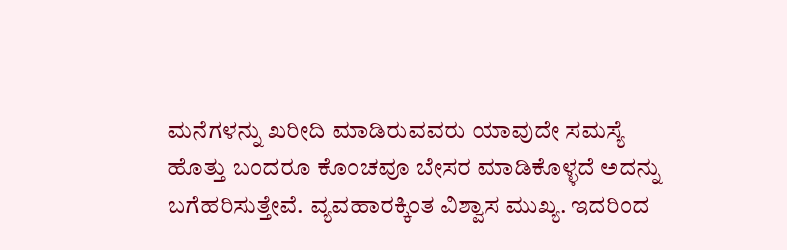ಮನೆಗಳನ್ನು ಖರೀದಿ ಮಾಡಿರುವವರು ಯಾವುದೇ ಸಮಸ್ಯೆ ಹೊತ್ತು ಬಂದರೂ ಕೊಂಚವೂ ಬೇಸರ ಮಾಡಿಕೊಳ್ಳದೆ ಅದನ್ನು ಬಗೆಹರಿಸುತ್ತೇವೆ. ವ್ಯವಹಾರಕ್ಕಿಂತ ವಿಶ್ವಾಸ ಮುಖ್ಯ. ಇದರಿಂದ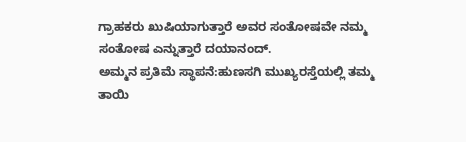ಗ್ರಾಹಕರು ಖುಷಿಯಾಗುತ್ತಾರೆ ಅವರ ಸಂತೋಷವೇ ನಮ್ಮ ಸಂತೋಷ ಎನ್ನುತ್ತಾರೆ ದಯಾನಂದ್.
ಅಮ್ಮನ ಪ್ರತಿಮೆ ಸ್ಥಾಪನೆ:ಹುಣಸಗಿ ಮುಖ್ಯರಸ್ತೆಯಲ್ಲಿ ತಮ್ಮ ತಾಯಿ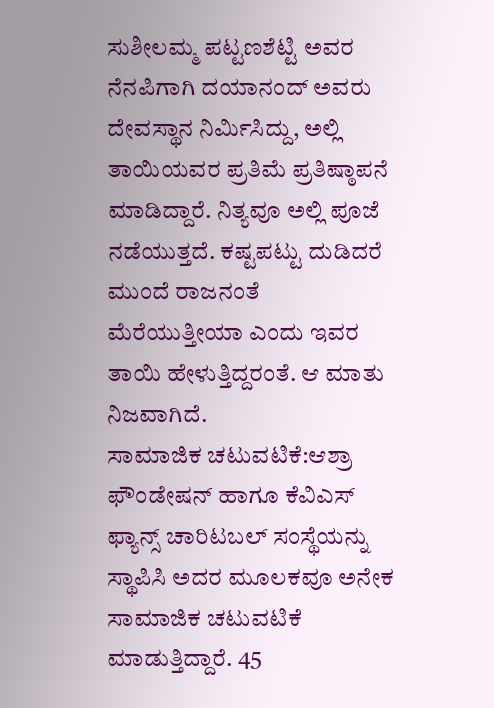ಸುಶೀಲಮ್ಮ ಪಟ್ಟಣಶೆಟ್ಟಿ ಅವರ ನೆನಪಿಗಾಗಿ ದಯಾನಂದ್ ಅವರು ದೇವಸ್ಥಾನ ನಿರ್ವಿುಸಿದ್ದು, ಅಲ್ಲಿ ತಾಯಿಯವರ ಪ್ರತಿಮೆ ಪ್ರತಿಷ್ಠಾಪನೆ ಮಾಡಿದ್ದಾರೆ. ನಿತ್ಯವೂ ಅಲ್ಲಿ ಪೂಜೆ ನಡೆಯುತ್ತದೆ. ಕಷ್ಟಪಟ್ಟು ದುಡಿದರೆ ಮುಂದೆ ರಾಜನಂತೆ ಮೆರೆಯುತ್ತೀಯಾ ಎಂದು ಇವರ ತಾಯಿ ಹೇಳುತ್ತಿದ್ದರಂತೆ. ಆ ಮಾತು ನಿಜವಾಗಿದೆ.
ಸಾಮಾಜಿಕ ಚಟುವಟಿಕೆ:ಆಶ್ರಾ ಫೌಂಡೇಷನ್ ಹಾಗೂ ಕೆವಿಎಸ್ ಫ್ಯಾನ್ಸ್ ಚಾರಿಟಬಲ್ ಸಂಸ್ಥೆಯನ್ನು ಸ್ಥಾಪಿಸಿ ಅದರ ಮೂಲಕವೂ ಅನೇಕ ಸಾಮಾಜಿಕ ಚಟುವಟಿಕೆ ಮಾಡುತ್ತಿದ್ದಾರೆ. 45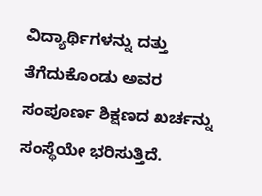ವಿದ್ಯಾರ್ಥಿಗಳನ್ನು ದತ್ತು ತೆಗೆದುಕೊಂಡು ಅವರ ಸಂಪೂರ್ಣ ಶಿಕ್ಷಣದ ಖರ್ಚನ್ನು ಸಂಸ್ಥೆಯೇ ಭರಿಸುತ್ತಿದೆ.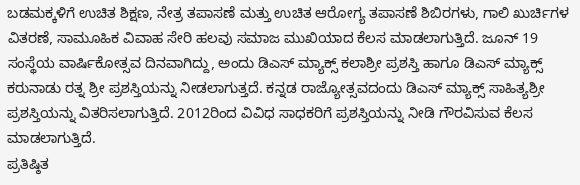ಬಡಮಕ್ಕಳಿಗೆ ಉಚಿತ ಶಿಕ್ಷಣ, ನೇತ್ರ ತಪಾಸಣೆ ಮತ್ತು ಉಚಿತ ಆರೋಗ್ಯ ತಪಾಸಣೆ ಶಿಬಿರಗಳು, ಗಾಲಿ ಖುರ್ಚಿಗಳ ವಿತರಣೆ, ಸಾಮೂಹಿಕ ವಿವಾಹ ಸೇರಿ ಹಲವು ಸಮಾಜ ಮುಖಿಯಾದ ಕೆಲಸ ಮಾಡಲಾಗುತ್ತಿದೆ. ಜೂನ್ 19 ಸಂಸ್ಥೆಯ ವಾರ್ಷಿಕೋತ್ಸವ ದಿನವಾಗಿದ್ದು, ಅಂದು ಡಿಎಸ್ ಮ್ಯಾಕ್ಸ್ ಕಲಾಶ್ರೀ ಪ್ರಶಸ್ತಿ ಹಾಗೂ ಡಿಎಸ್ ಮ್ಯಾಕ್ಸ್ ಕರುನಾಡು ರತ್ನ ಶ್ರೀ ಪ್ರಶಸ್ತಿಯನ್ನು ನೀಡಲಾಗುತ್ತದೆ. ಕನ್ನಡ ರಾಜ್ಯೋತ್ಸವದಂದು ಡಿಎಸ್ ಮ್ಯಾಕ್ಸ್ ಸಾಹಿತ್ಯಶ್ರೀ ಪ್ರಶಸ್ತಿಯನ್ನು ವಿತರಿಸಲಾಗುತ್ತಿದೆ. 2012ರಿಂದ ವಿವಿಧ ಸಾಧಕರಿಗೆ ಪ್ರಶಸ್ತಿಯನ್ನು ನೀಡಿ ಗೌರವಿಸುವ ಕೆಲಸ ಮಾಡಲಾಗುತ್ತಿದೆ.
ಪ್ರತಿಷ್ಠಿತ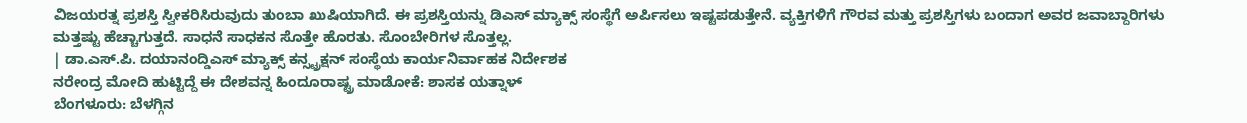ವಿಜಯರತ್ನ ಪ್ರಶಸ್ತಿ ಸ್ವೀಕರಿಸಿರುವುದು ತುಂಬಾ ಖುಷಿಯಾಗಿದೆ. ಈ ಪ್ರಶಸ್ತಿಯನ್ನು ಡಿಎಸ್ ಮ್ಯಾಕ್ಸ್ ಸಂಸ್ಥೆಗೆ ಅರ್ಪಿಸಲು ಇಷ್ಟಪಡುತ್ತೇನೆ. ವ್ಯಕ್ತಿಗಳಿಗೆ ಗೌರವ ಮತ್ತು ಪ್ರಶಸ್ತಿಗಳು ಬಂದಾಗ ಅವರ ಜವಾಬ್ದಾರಿಗಳು ಮತ್ತಷ್ಟು ಹೆಚ್ಚಾಗುತ್ತದೆ. ಸಾಧನೆ ಸಾಧಕನ ಸೊತ್ತೇ ಹೊರತು. ಸೊಂಬೇರಿಗಳ ಸೊತ್ತಲ್ಲ.
| ಡಾ.ಎಸ್.ಪಿ. ದಯಾನಂದ್ಡಿಎಸ್ ಮ್ಯಾಕ್ಸ್ ಕನ್ಸ್ಟ್ರಕ್ಷನ್ ಸಂಸ್ಥೆಯ ಕಾರ್ಯನಿರ್ವಾಹಕ ನಿರ್ದೇಶಕ
ನರೇಂದ್ರ ಮೋದಿ ಹುಟ್ಟಿದ್ದೆ ಈ ದೇಶವನ್ನ ಹಿಂದೂರಾಷ್ಟ್ರ ಮಾಡೋಕೆ: ಶಾಸಕ ಯತ್ನಾಳ್
ಬೆಂಗಳೂರು: ಬೆಳಗ್ಗಿನ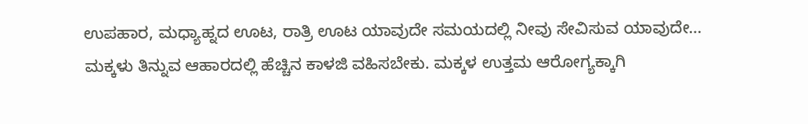ಉಪಹಾರ, ಮಧ್ಯಾಹ್ನದ ಊಟ, ರಾತ್ರಿ ಊಟ ಯಾವುದೇ ಸಮಯದಲ್ಲಿ ನೀವು ಸೇವಿಸುವ ಯಾವುದೇ…
ಮಕ್ಕಳು ತಿನ್ನುವ ಆಹಾರದಲ್ಲಿ ಹೆಚ್ಚಿನ ಕಾಳಜಿ ವಹಿಸಬೇಕು. ಮಕ್ಕಳ ಉತ್ತಮ ಆರೋಗ್ಯಕ್ಕಾಗಿ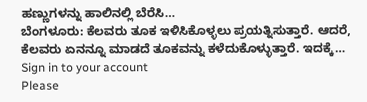ಹಣ್ಣುಗಳನ್ನು ಹಾಲಿನಲ್ಲಿ ಬೆರೆಸಿ…
ಬೆಂಗಳೂರು: ಕೆಲವರು ತೂಕ ಇಳಿಸಿಕೊಳ್ಳಲು ಪ್ರಯತ್ನಿಸುತ್ತಾರೆ. ಆದರೆ, ಕೆಲವರು ಏನನ್ನೂ ಮಾಡದೆ ತೂಕವನ್ನು ಕಳೆದುಕೊಳ್ಳುತ್ತಾರೆ. ಇದಕ್ಕೆ…
Sign in to your account
Please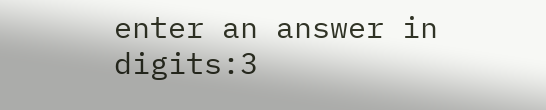enter an answer in digits:3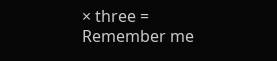× three =
Remember me